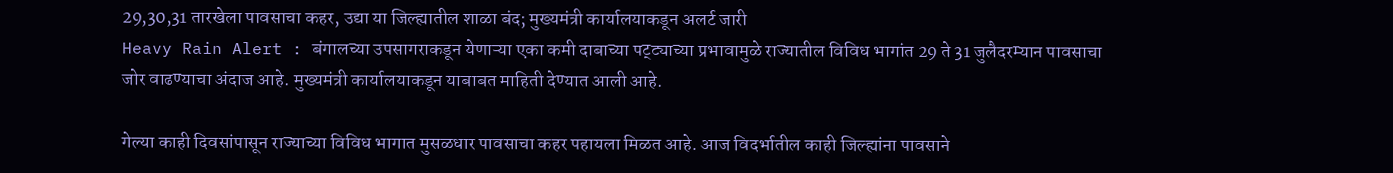29,30,31 तारखेला पावसाचा कहर, उद्या या जिल्ह्यातील शाळा बंद; मुख्यमंत्री कार्यालयाकडून अलर्ट जारी
Heavy Rain Alert : बंगालच्या उपसागराकडून येणाऱ्या एका कमी दाबाच्या पट्ट्याच्या प्रभावामुळे राज्यातील विविध भागांत 29 ते 31 जुलैदरम्यान पावसाचा जोर वाढण्याचा अंदाज आहे. मुख्यमंत्री कार्यालयाकडून याबाबत माहिती देण्यात आली आहे.

गेल्या काही दिवसांपासून राज्याच्या विविध भागात मुसळधार पावसाचा कहर पहायला मिळत आहे. आज विदर्भातील काही जिल्ह्यांना पावसाने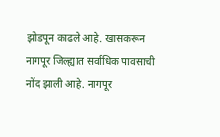झोडपून काढले आहे. खासकरून नागपूर जिल्ह्यात सर्वाधिक पावसाची नोंद झाली आहे. नागपूर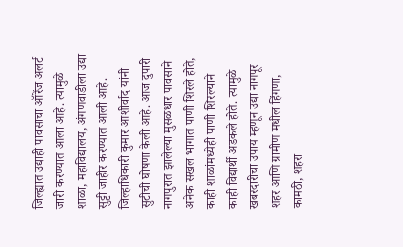जिल्ह्यात उद्याही पावसाचा ऑरेंज अलर्ट जारी करण्यात आला आहे. त्यामुळे शाळा, महाविद्यालय, अंगणवाडीला उद्या सुट्टी जाहीर करण्यात आली आहे. जिल्हाधिकारी कुमार आशीर्वाद यांनी सुटीची घोषणा केली आहे. आज दुपारी नागपुरात झालेल्या मुसळधार पावसाने अनेक सखल भागात पाणी शिरले होते, काही शाळांमध्येही पाणी शिरल्याने काही विद्यार्थी अडकले होते. त्यामुळे खबरदारीचा उपाय म्हणून उद्या नागपूर शहर आणि ग्रामीण मधील हिंगणा, कामठी, शहरा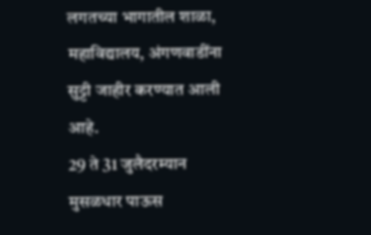लगतच्या भागातील शाळा, महाविद्यालय, अंगणवाडींना सुट्टी जाहीर करण्यात आली आहे.
29 ते 31 जुलैदरम्यान मुसळधार पाऊस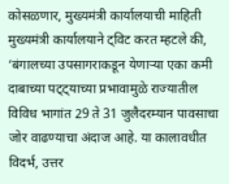कोसळणार, मुख्यमंत्री कार्यालयाची माहिती
मुख्यमंत्री कार्यालयाने ट्विट करत म्हटले की, ‘बंगालच्या उपसागराकडून येणाऱ्या एका कमी दाबाच्या पट्ट्याच्या प्रभावामुळे राज्यातील विविध भागांत 29 ते 31 जुलैदरम्यान पावसाचा जोर वाढण्याचा अंदाज आहे. या कालावधीत विदर्भ, उत्तर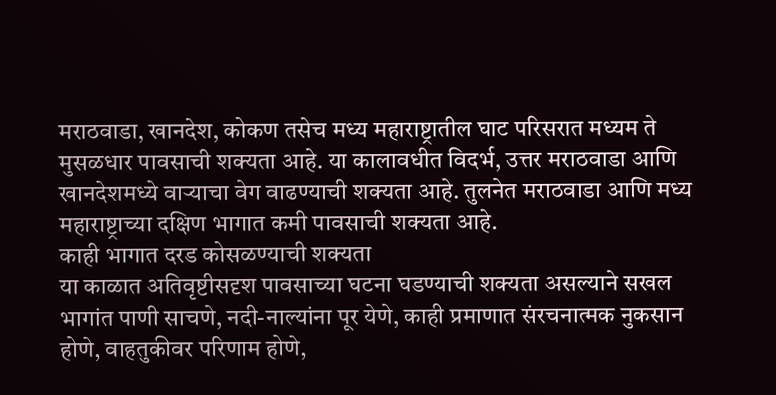मराठवाडा, खानदेश, कोकण तसेच मध्य महाराष्ट्रातील घाट परिसरात मध्यम ते मुसळधार पावसाची शक्यता आहे. या कालावधीत विदर्भ, उत्तर मराठवाडा आणि खानदेशमध्ये वाऱ्याचा वेग वाढण्याची शक्यता आहे. तुलनेत मराठवाडा आणि मध्य महाराष्ट्राच्या दक्षिण भागात कमी पावसाची शक्यता आहे.
काही भागात दरड कोसळण्याची शक्यता
या काळात अतिवृष्टीसदृश पावसाच्या घटना घडण्याची शक्यता असल्याने सखल भागांत पाणी साचणे, नदी-नाल्यांना पूर येणे, काही प्रमाणात संरचनात्मक नुकसान होणे, वाहतुकीवर परिणाम होणे,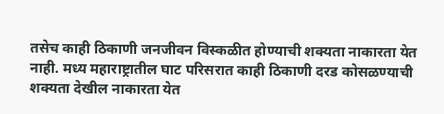तसेच काही ठिकाणी जनजीवन विस्कळीत होण्याची शक्यता नाकारता येत नाही. मध्य महाराष्ट्रातील घाट परिसरात काही ठिकाणी दरड कोसळण्याची शक्यता देखील नाकारता येत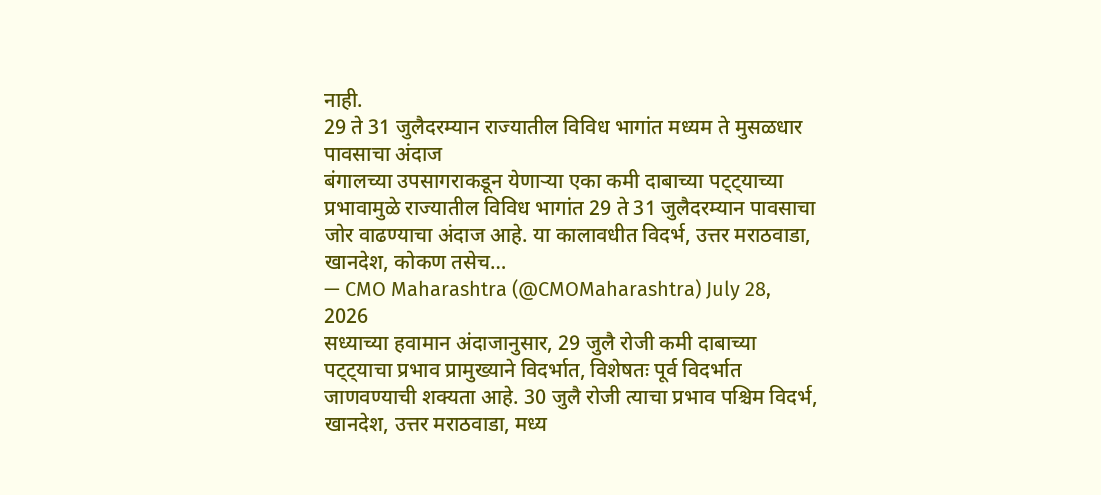नाही.
29 ते 31 जुलैदरम्यान राज्यातील विविध भागांत मध्यम ते मुसळधार पावसाचा अंदाज
बंगालच्या उपसागराकडून येणाऱ्या एका कमी दाबाच्या पट्ट्याच्या प्रभावामुळे राज्यातील विविध भागांत 29 ते 31 जुलैदरम्यान पावसाचा जोर वाढण्याचा अंदाज आहे. या कालावधीत विदर्भ, उत्तर मराठवाडा, खानदेश, कोकण तसेच…
— CMO Maharashtra (@CMOMaharashtra) July 28, 2026
सध्याच्या हवामान अंदाजानुसार, 29 जुलै रोजी कमी दाबाच्या पट्ट्याचा प्रभाव प्रामुख्याने विदर्भात, विशेषतः पूर्व विदर्भात जाणवण्याची शक्यता आहे. 30 जुलै रोजी त्याचा प्रभाव पश्चिम विदर्भ, खानदेश, उत्तर मराठवाडा, मध्य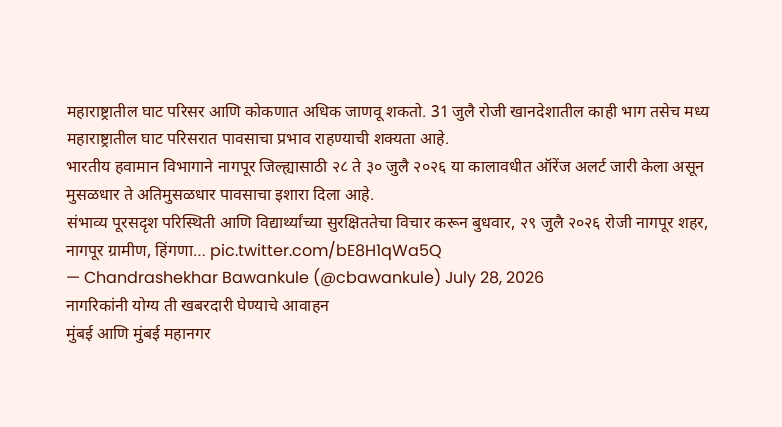महाराष्ट्रातील घाट परिसर आणि कोकणात अधिक जाणवू शकतो. 31 जुलै रोजी खानदेशातील काही भाग तसेच मध्य महाराष्ट्रातील घाट परिसरात पावसाचा प्रभाव राहण्याची शक्यता आहे.
भारतीय हवामान विभागाने नागपूर जिल्ह्यासाठी २८ ते ३० जुलै २०२६ या कालावधीत ऑरेंज अलर्ट जारी केला असून मुसळधार ते अतिमुसळधार पावसाचा इशारा दिला आहे.
संभाव्य पूरसदृश परिस्थिती आणि विद्यार्थ्यांच्या सुरक्षिततेचा विचार करून बुधवार, २९ जुलै २०२६ रोजी नागपूर शहर, नागपूर ग्रामीण, हिंगणा… pic.twitter.com/bE8H1qWa5Q
— Chandrashekhar Bawankule (@cbawankule) July 28, 2026
नागरिकांनी योग्य ती खबरदारी घेण्याचे आवाहन
मुंबई आणि मुंबई महानगर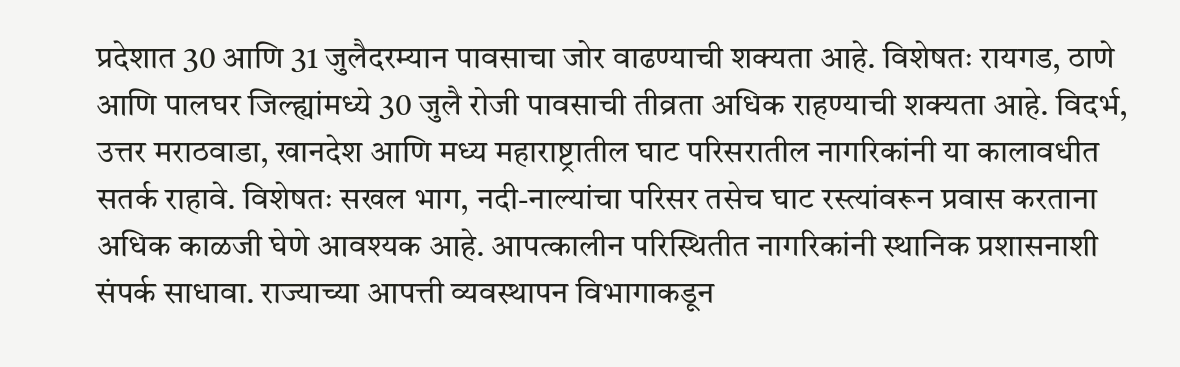प्रदेशात 30 आणि 31 जुलैदरम्यान पावसाचा जोर वाढण्याची शक्यता आहे. विशेषतः रायगड, ठाणे आणि पालघर जिल्ह्यांमध्ये 30 जुलै रोजी पावसाची तीव्रता अधिक राहण्याची शक्यता आहे. विदर्भ, उत्तर मराठवाडा, खानदेश आणि मध्य महाराष्ट्रातील घाट परिसरातील नागरिकांनी या कालावधीत सतर्क राहावे. विशेषतः सखल भाग, नदी-नाल्यांचा परिसर तसेच घाट रस्त्यांवरून प्रवास करताना अधिक काळजी घेणे आवश्यक आहे. आपत्कालीन परिस्थितीत नागरिकांनी स्थानिक प्रशासनाशी संपर्क साधावा. राज्याच्या आपत्ती व्यवस्थापन विभागाकडून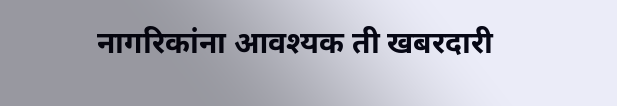नागरिकांना आवश्यक ती खबरदारी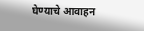घेण्याचे आवाहन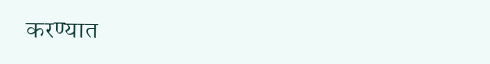करण्यात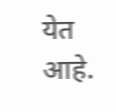येत आहे.